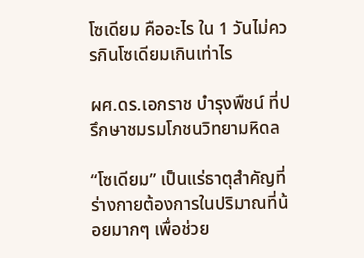โซเดียม คืออะไร ใน 1 วันไม่ควรกินโซเดียมเกินเท่าไร

ผศ.ดร.เอกราช บำรุงพืชน์ ที่ปรึกษาชมรมโภชนวิทยามหิดล

“โซเดียม” เป็นแร่ธาตุสำคัญที่ร่างกายต้องการในปริมาณที่น้อยมากๆ เพื่อช่วย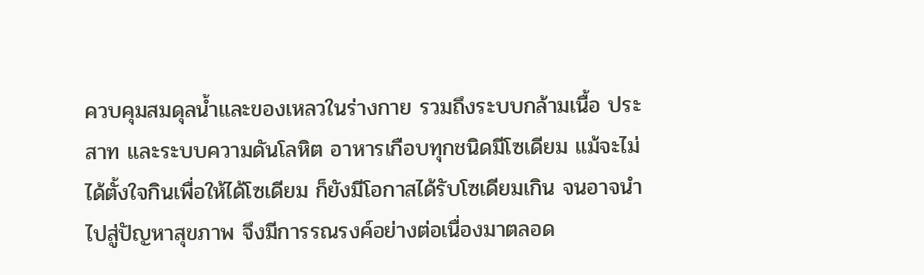ควบคุมสมดุลน้ำและของเหลวในร่างกาย รวมถึงระบบกล้ามเนื้อ ประสาท และระบบความดันโลหิต อาหารเกือบทุกชนิดมีโซเดียม แม้จะไม่ได้ตั้งใจกินเพื่อให้ได้โซเดียม ก็ยังมีโอกาสได้รับโซเดียมเกิน จนอาจนำไปสู่ปัญหาสุขภาพ จึงมีการรณรงค์อย่างต่อเนื่องมาตลอด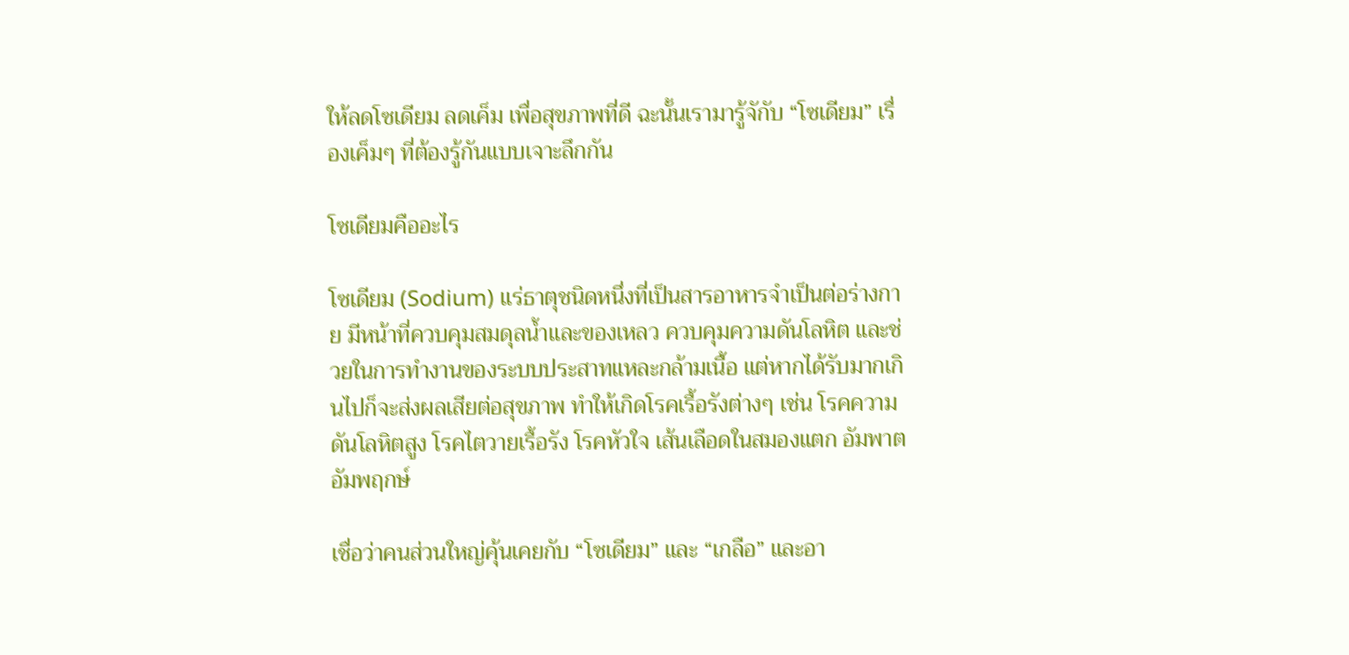ให้ลดโซเดียม ลดเค็ม เพื่อสุขภาพที่ดี ฉะนั้นเรามารู้จักับ “โซเดียม” เรื่องเค็มๆ ที่ต้องรู้กันแบบเจาะลึกกัน

โซเดียมคืออะไร

โซเดียม (Sodium) แร่ธาตุชนิดหนึ่งที่เป็นสารอาหารจำเป็นต่อร่างกาย มีหน้าที่ควบคุมสมดุลน้ำและของเหลว ควบคุมความดันโลหิต และช่วยในการทำงานของระบบประสาทแหละกล้ามเนื้อ แต่หากได้รับมากเกินไปก็จะส่งผลเสียต่อสุขภาพ ทำให้เกิดโรคเรื้อรังต่างๆ เช่น โรคความดันโลหิตสูง โรคไตวายเรื้อรัง โรคหัวใจ เส้นเลือดในสมองแตก อัมพาต อัมพฤกษ์

เชื่อว่าคนส่วนใหญ่คุ้นเคยกับ “โซเดียม” และ “เกลือ” และอา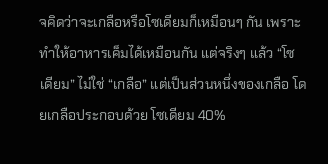จคิดว่าจะเกลือหรือโซเดียมก็เหมือนๆ กัน เพราะทำให้อาหารเค็มได้เหมือนกัน แต่จริงๆ แล้ว “โซเดียม” ไม่ใช่ “เกลือ” แต่เป็นส่วนหนึ่งของเกลือ โดยเกลือประกอบด้วย โซเดียม 40%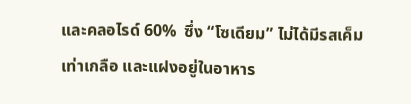และคลอไรด์ 60%  ซึ่ง “โซเดียม” ไม่ได้มีรสเค็มเท่าเกลือ และแฝงอยู่ในอาหาร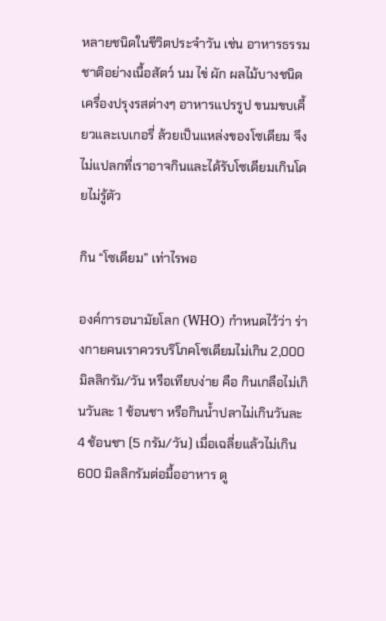หลายชนิดในชีวิตประจำวัน เช่น อาหารธรรมชาติอย่างเนื้อสัตว์ นม ไข่ ผัก ผลไม้บางชนิด เครื่องปรุงรสต่างๆ อาหารแปรรูป ขนมขบเคี้ยวและเบเกอรี่ ล้วยเป็นแหล่งของโซเดียม จึงไม่แปลกที่เราอาจกินและได้รับโซเดียมเกินโดยไม่รู้ตัว

กิน “โซเดียม” เท่าไรพอ

องค์การอนามัยโลก (WHO) กำหนดไว้ว่า ร่างกายคนเราควรบริโภคโซเดียมไม่เกิน 2,000 มิลลิกรัม/วัน หรือเทียบง่าย คือ กินเกลือไม่เกินวันละ 1 ช้อนชา หรือกินน้ำปลาไม่เกินวันละ 4 ช้อนชา (5 กรัม/วัน) เมื่อเฉลี่ยแล้วไม่เกิน 600 มิลลิกรัมต่อมื้ออาหาร ดู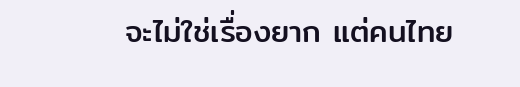จะไม่ใช่เรื่องยาก แต่คนไทย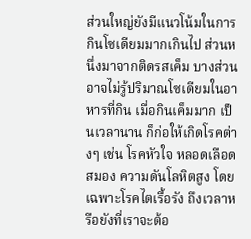ส่วนใหญ่ยังมีแนวโน้มในการกินโซเดียมมากเกินไป ส่วนหนึ่งมาจากติดรสเค็ม บางส่วนอาจไม่รู้ปริมาณโซเดียมในอาหารที่กิน เมื่อกินเค็มมาก เป็นเวลานาน ก็ก่อให้เกิดโรคต่างๆ เช่น โรคหัวใจ หลอดเลือดสมอง ความดันโลหิตสูง โดยเฉพาะโรคไตเรื้อรัง ถึงเวลาหรือยังที่เราจะต้อ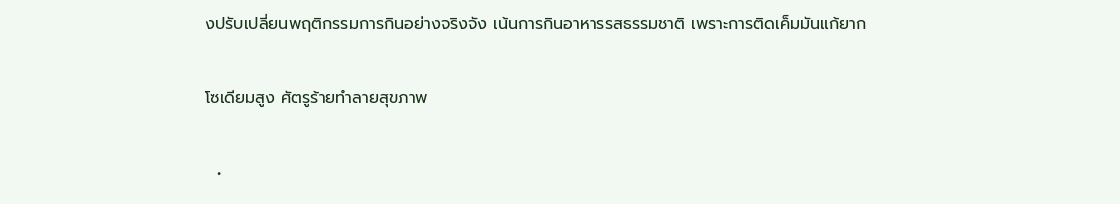งปรับเปลี่ยนพฤติกรรมการกินอย่างจริงจัง เน้นการกินอาหารรสธรรมชาติ เพราะการติดเค็มมันแก้ยาก

โซเดียมสูง ศัตรูร้ายทำลายสุขภาพ

  •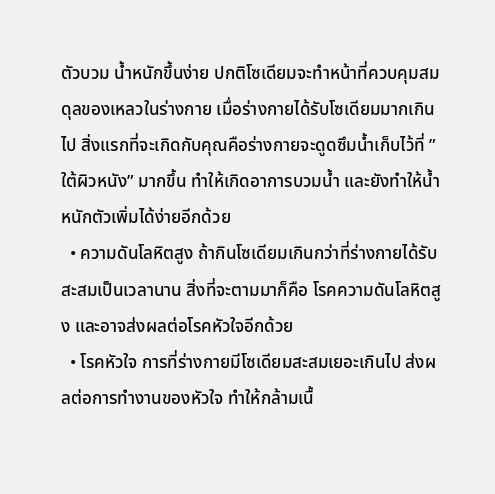ตัวบวม น้ำหนักขึ้นง่าย ปกติโซเดียมจะทำหน้าที่ควบคุมสมดุลของเหลวในร่างกาย เมื่อร่างกายได้รับโซเดียมมากเกินไป สิ่งแรกที่จะเกิดกับคุณคือร่างกายจะดูดซึมน้ำเก็บไว้ที่ ”ใต้ผิวหนัง” มากขึ้น ทำให้เกิดอาการบวมน้ำ และยังทำให้น้ำหนักตัวเพิ่มได้ง่ายอีกด้วย
  • ความดันโลหิตสูง ถ้ากินโซเดียมเกินกว่าที่ร่างกายได้รับ สะสมเป็นเวลานาน สิ่งที่จะตามมาก็คือ โรคความดันโลหิตสูง และอาจส่งผลต่อโรคหัวใจอีกด้วย
  • โรคหัวใจ การที่ร่างกายมีโซเดียมสะสมเยอะเกินไป ส่งผลต่อการทำงานของหัวใจ ทำให้กล้ามเนื้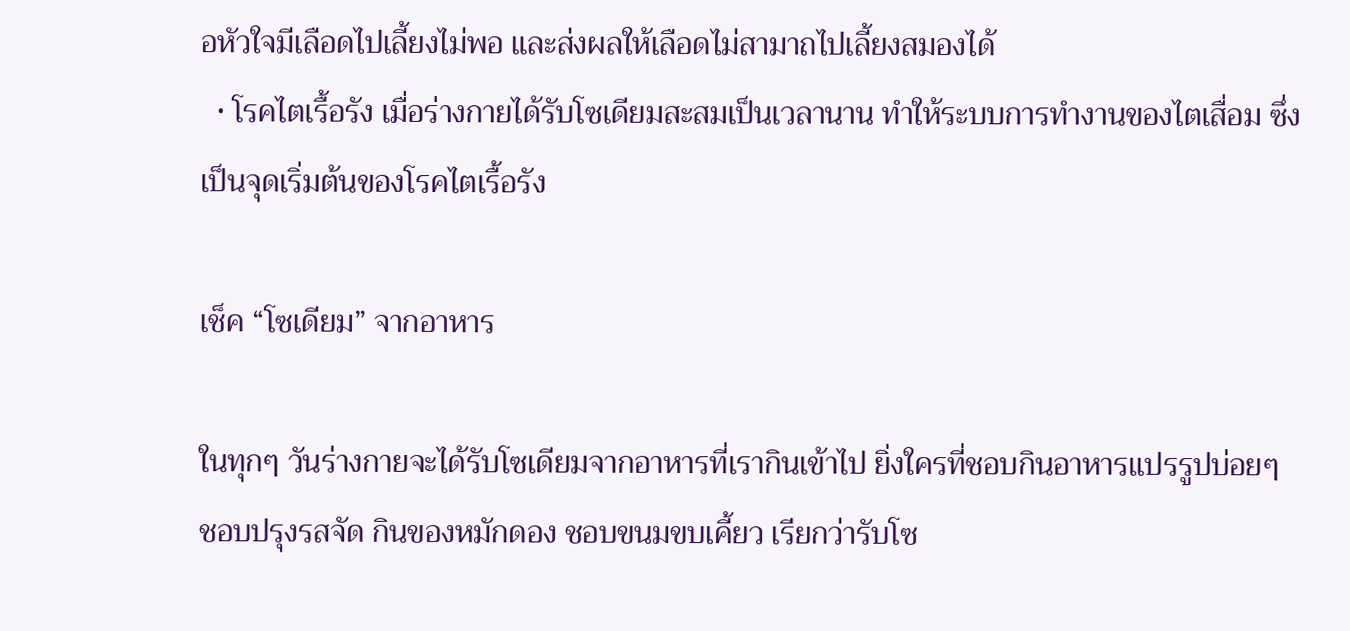อหัวใจมีเลือดไปเลี้ยงไม่พอ และส่งผลให้เลือดไม่สามาถไปเลี้ยงสมองได้
  • โรคไตเรื้อรัง เมื่อร่างกายได้รับโซเดียมสะสมเป็นเวลานาน ทำให้ระบบการทำงานของไตเสื่อม ซึ่งเป็นจุดเริ่มต้นของโรคไตเรื้อรัง

เช็ค “โซเดียม” จากอาหาร

ในทุกๆ วันร่างกายจะได้รับโซเดียมจากอาหารที่เรากินเข้าไป ยิ่งใครที่ชอบกินอาหารแปรรูปบ่อยๆ ชอบปรุงรสจัด กินของหมักดอง ชอบขนมขบเคี้ยว เรียกว่ารับโซ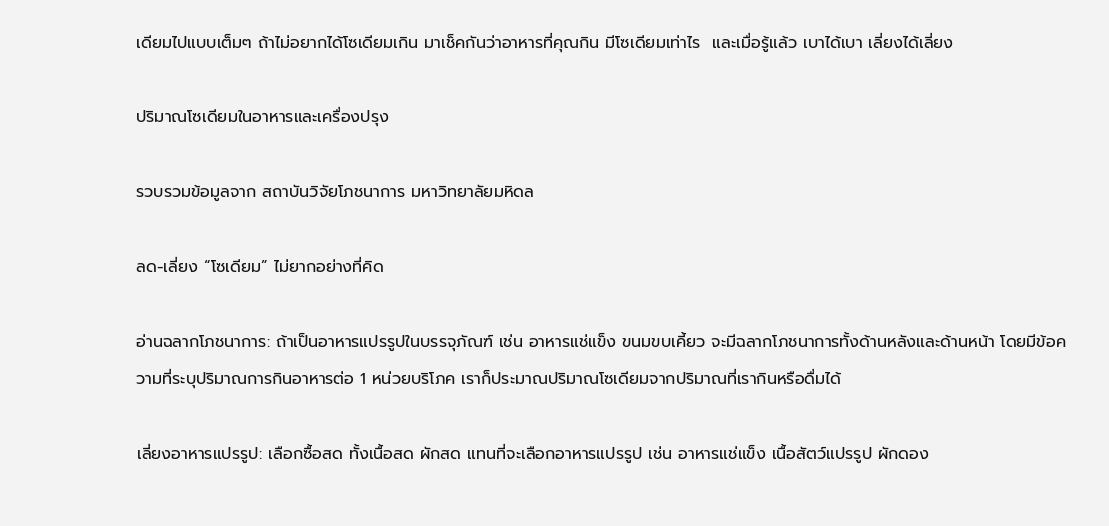เดียมไปแบบเต็มๆ ถ้าไม่อยากได้โซเดียมเกิน มาเช็คกันว่าอาหารที่คุณกิน มีโซเดียมเท่าไร  และเมื่อรู้แล้ว เบาได้เบา เลี่ยงได้เลี่ยง

ปริมาณโซเดียมในอาหารและเครื่องปรุง

รวบรวมข้อมูลจาก สถาบันวิจัยโภชนาการ มหาวิทยาลัยมหิดล

ลด-เลี่ยง “โซเดียม” ไม่ยากอย่างที่คิด

อ่านฉลากโภชนาการ: ถ้าเป็นอาหารแปรรูปในบรรจุภัณฑ์ เช่น อาหารแช่แข็ง ขนมขบเคี้ยว จะมีฉลากโภชนาการทั้งด้านหลังและด้านหน้า โดยมีข้อความที่ระบุปริมาณการกินอาหารต่อ 1 หน่วยบริโภค เราก็ประมาณปริมาณโซเดียมจากปริมาณที่เรากินหรือดื่มได้

เลี่ยงอาหารแปรรูป: เลือกซื้อสด ทั้งเนื้อสด ผักสด แทนที่จะเลือกอาหารแปรรูป เช่น อาหารแช่แข็ง เนื้อสัตว์แปรรูป ผักดอง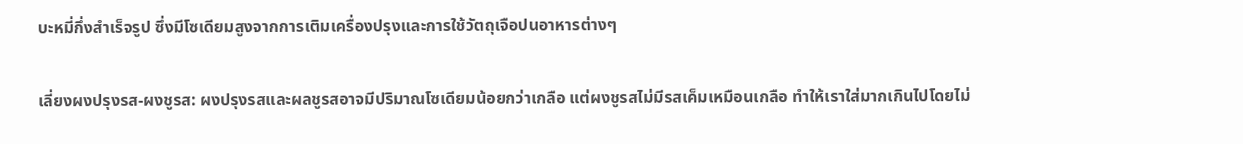บะหมี่กึ่งสำเร็จรูป ซึ่งมีโซเดียมสูงจากการเติมเครื่องปรุงและการใช้วัตถุเจือปนอาหารต่างๆ

เลี่ยงผงปรุงรส-ผงชูรส: ผงปรุงรสและผลชูรสอาจมีปริมาณโซเดียมน้อยกว่าเกลือ แต่ผงชูรสไม่มีรสเค็มเหมือนเกลือ ทำให้เราใส่มากเกินไปโดยไม่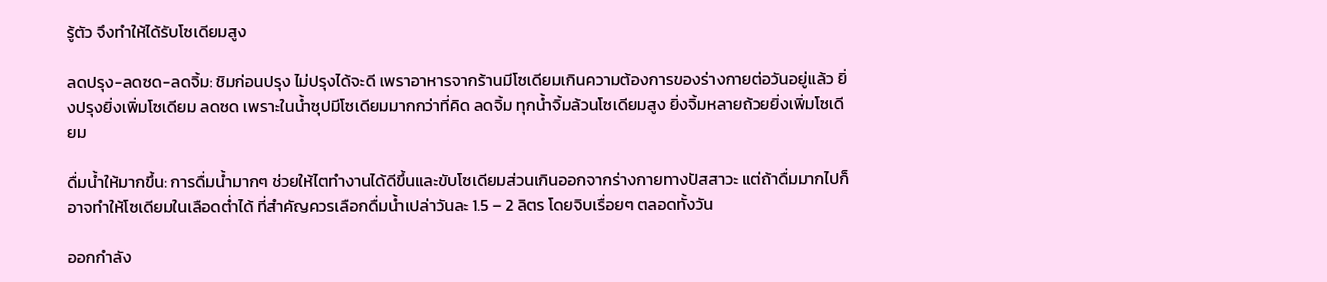รู้ตัว จึงทำให้ได้รับโซเดียมสูง

ลดปรุง-ลดซด-ลดจิ้ม: ชิมก่อนปรุง ไม่ปรุงได้จะดี เพราอาหารจากร้านมีโซเดียมเกินความต้องการของร่างกายต่อวันอยู่แล้ว ยิ่งปรุงยิ่งเพิ่มโซเดียม ลดซด เพราะในน้ำซุปมีโซเดียมมากกว่าที่คิด ลดจิ้ม ทุกน้ำจิ้มล้วนโซเดียมสูง ยิ่งจิ้มหลายถ้วยยิ่งเพิ่มโซเดียม

ดื่มน้ำให้มากขึ้น: การดื่มน้ำมากๆ ช่วยให้ไตทำงานได้ดีขึ้นและขับโซเดียมส่วนเกินออกจากร่างกายทางปัสสาวะ แต่ถ้าดื่มมากไปก็อาจทำให้โซเดียมในเลือดต่ำได้ ที่สำคัญควรเลือกดื่มน้ำเปล่าวันละ 1.5 – 2 ลิตร โดยจิบเรื่อยๆ ตลอดทั้งวัน

ออกกำลัง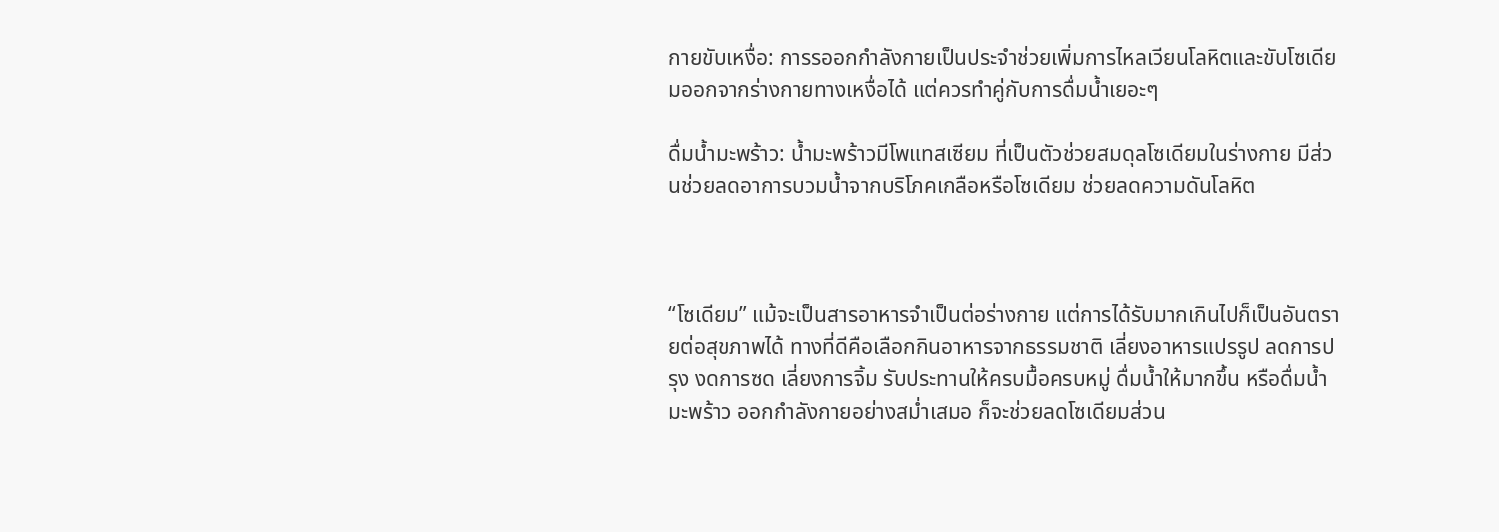กายขับเหงื่อ: การรออกกำลังกายเป็นประจำช่วยเพิ่มการไหลเวียนโลหิตและขับโซเดียมออกจากร่างกายทางเหงื่อได้ แต่ควรทำคู่กับการดื่มน้ำเยอะๆ

ดื่มน้ำมะพร้าว: น้ำมะพร้าวมีโพแทสเซียม ที่เป็นตัวช่วยสมดุลโซเดียมในร่างกาย มีส่วนช่วยลดอาการบวมน้ำจากบริโภคเกลือหรือโซเดียม ช่วยลดความดันโลหิต



“โซเดียม” แม้จะเป็นสารอาหารจำเป็นต่อร่างกาย แต่การได้รับมากเกินไปก็เป็นอันตรายต่อสุขภาพได้ ทางที่ดีคือเลือกกินอาหารจากธรรมชาติ เลี่ยงอาหารแปรรูป ลดการปรุง งดการซด เลี่ยงการจิ้ม รับประทานให้ครบมื้อครบหมู่ ดื่มน้ำให้มากขึ้น หรือดื่มน้ำมะพร้าว ออกกำลังกายอย่างสม่ำเสมอ ก็จะช่วยลดโซเดียมส่วน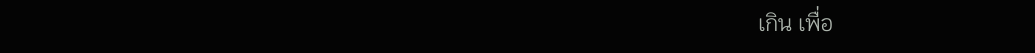เกิน เพื่อ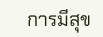การมีสุข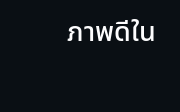ภาพดีใน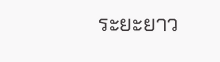ระยะยาว